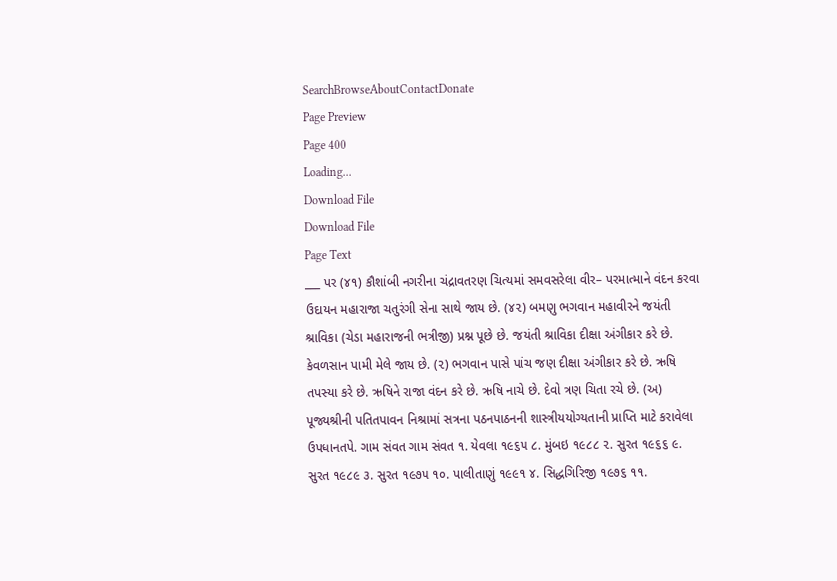SearchBrowseAboutContactDonate
Page Preview
Page 400
Loading...
Download File
Download File
Page Text
___ પર (૪૧) કૌશાંબી નગરીના ચંદ્રાવતરણ ચિત્યમાં સમવસરેલા વીર– પરમાત્માને વંદન કરવા ઉદાયન મહારાજા ચતુરંગી સેના સાથે જાય છે. (૪૨) બમણુ ભગવાન મહાવીરને જયંતી શ્રાવિકા (ચેડા મહારાજની ભત્રીજી) પ્રશ્ન પૂછે છે. જયંતી શ્રાવિકા દીક્ષા અંગીકાર કરે છે. કેવળસાન પામી મેલે જાય છે. (૨) ભગવાન પાસે પાંચ જણ દીક્ષા અંગીકાર કરે છે. ઋષિ તપસ્યા કરે છે. ઋષિને રાજા વંદન કરે છે. ઋષિ નાચે છે. દેવો ત્રણ ચિતા રચે છે. (અ) પૂજ્યશ્રીની પતિતપાવન નિશ્રામાં સત્રના પઠનપાઠનની શાસ્ત્રીયયોગ્યતાની પ્રાપ્તિ માટે કરાવેલા ઉપધાનતપે. ગામ સંવત ગામ સંવત ૧. યેવલા ૧૯૬૫ ૮. મુંબઇ ૧૯૮૮ ૨. સુરત ૧૯૬૬ ૯. સુરત ૧૯૮૯ ૩. સુરત ૧૯૭૫ ૧૦. પાલીતાણું ૧૯૯૧ ૪. સિદ્ધગિરિજી ૧૯૭૬ ૧૧.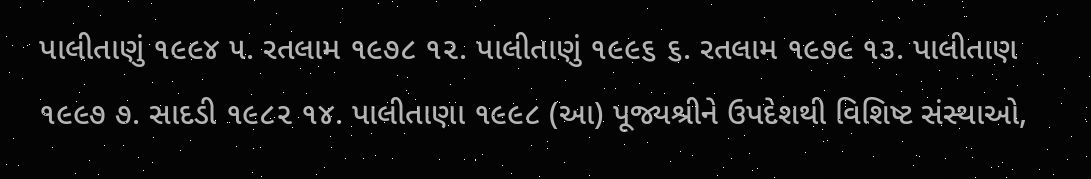પાલીતાણું ૧૯૯૪ ૫. રતલામ ૧૯૭૮ ૧૨. પાલીતાણું ૧૯૯૬ ૬. રતલામ ૧૯૭૯ ૧૩. પાલીતાણ ૧૯૯૭ ૭. સાદડી ૧૯૮૨ ૧૪. પાલીતાણા ૧૯૯૮ (આ) પૂજ્યશ્રીને ઉપદેશથી વિશિષ્ટ સંસ્થાઓ,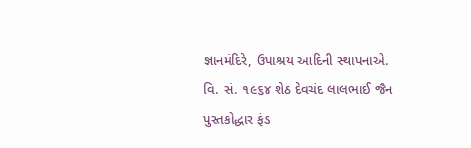જ્ઞાનમંદિરે, ઉપાશ્રય આદિની સ્થાપનાએ. વિ. સં. ૧૯૬૪ શેઠ દેવચંદ લાલભાઈ જૈન પુસ્તકોદ્ધાર ફંડ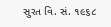સુરત વિ. સં. ૧૯૬૮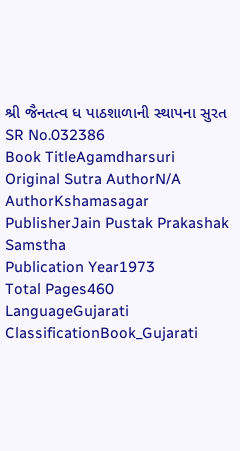શ્રી જૈનતત્વ ધ પાઠશાળાની સ્થાપના સુરત
SR No.032386
Book TitleAgamdharsuri
Original Sutra AuthorN/A
AuthorKshamasagar
PublisherJain Pustak Prakashak Samstha
Publication Year1973
Total Pages460
LanguageGujarati
ClassificationBook_Gujarati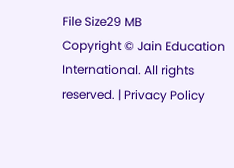File Size29 MB
Copyright © Jain Education International. All rights reserved. | Privacy Policy